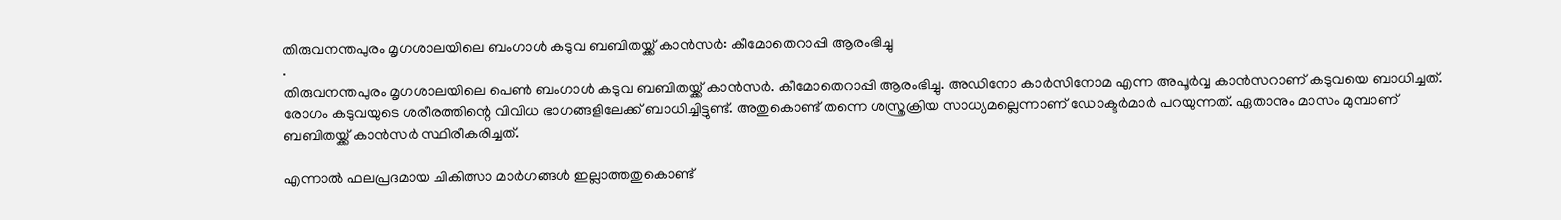തിരുവനന്തപുരം മൃഗശാലയിലെ ബംഗാൾ കടുവ ബബിതയ്ക്ക് കാൻസർ: കീമോതെറാപ്പി ആരംഭിച്ചു
.
തിരുവനന്തപുരം മൃഗശാലയിലെ പെൺ ബംഗാൾ കടുവ ബബിതയ്ക്ക് കാൻസർ. കീമോതെറാപ്പി ആരംഭിച്ചു. അഡിനോ കാർസിനോമ എന്ന അപൂർവ്വ കാൻസറാണ് കടുവയെ ബാധിച്ചത്. രോഗം കടുവയുടെ ശരീരത്തിന്റെ വിവിധ ഭാഗങ്ങളിലേക്ക് ബാധിച്ചിട്ടുണ്ട്. അതുകൊണ്ട് തന്നെ ശസ്ത്രക്രിയ സാധ്യമല്ലെന്നാണ് ഡോക്ടർമാർ പറയുന്നത്. ഏതാനും മാസം മുമ്പാണ് ബബിതയ്ക്ക് കാൻസർ സ്ഥിരീകരിച്ചത്.

എന്നാൽ ഫലപ്രദമായ ചികിത്സാ മാർഗങ്ങൾ ഇല്ലാത്തതുകൊണ്ട്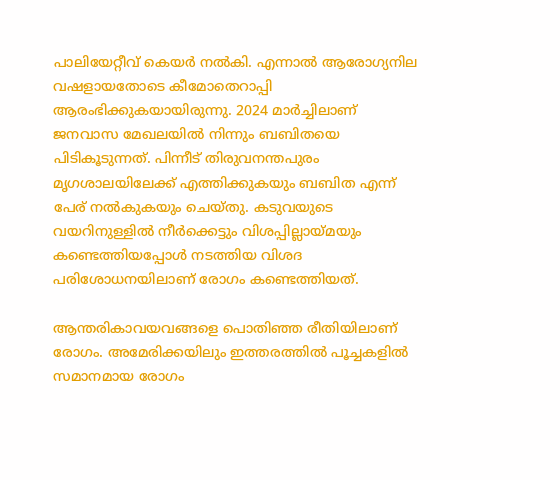പാലിയേറ്റീവ് കെയർ നൽകി. എന്നാൽ ആരോഗ്യനില വഷളായതോടെ കീമോതെറാപ്പി ആരംഭിക്കുകയായിരുന്നു. 2024 മാർച്ചിലാണ് ജനവാസ മേഖലയിൽ നിന്നും ബബിതയെ പിടികൂടുന്നത്. പിന്നീട് തിരുവനന്തപുരം മൃഗശാലയിലേക്ക് എത്തിക്കുകയും ബബിത എന്ന് പേര് നൽകുകയും ചെയ്തു. കടുവയുടെ വയറിനുള്ളിൽ നീർക്കെട്ടും വിശപ്പില്ലായ്മയും കണ്ടെത്തിയപ്പോൾ നടത്തിയ വിശദ പരിശോധനയിലാണ് രോഗം കണ്ടെത്തിയത്.

ആന്തരികാവയവങ്ങളെ പൊതിഞ്ഞ രീതിയിലാണ് രോഗം. അമേരിക്കയിലും ഇത്തരത്തിൽ പൂച്ചകളിൽ സമാനമായ രോഗം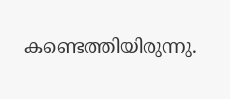കണ്ടെത്തിയിരുന്നു.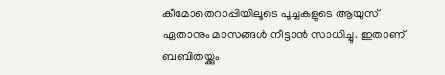കീമോതെറാപ്പിയിലൂടെ പൂച്ചകളുടെ ആയുസ് ഏതാനും മാസങ്ങൾ നീട്ടാൻ സാധിച്ചു. ഇതാണ് ബബിതയ്ക്കും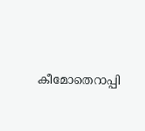കീമോതെറാപ്പി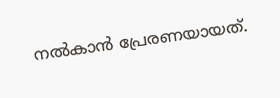നൽകാൻ പ്രേരണയായത്.